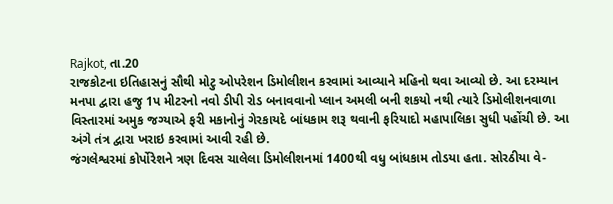Rajkot, તા.20
રાજકોટના ઇતિહાસનું સૌથી મોટુ ઓપરેશન ડિમોલીશન કરવામાં આવ્યાને મહિનો થવા આવ્યો છે. આ દરમ્યાન મનપા દ્વારા હજુ 1પ મીટરનો નવો ડીપી રોડ બનાવવાનો પ્લાન અમલી બની શકયો નથી ત્યારે ડિમોલીશનવાળા વિસ્તારમાં અમુક જગ્યાએ ફરી મકાનોનું ગેરકાયદે બાંધકામ શરૂ થવાની ફરિયાદો મહાપાલિકા સુધી પહોંચી છે. આ અંગે તંત્ર દ્વારા ખરાઇ કરવામાં આવી રહી છે.
જંગલેશ્વરમાં કોર્પોરેશને ત્રણ દિવસ ચાલેલા ડિમોલીશનમાં 1400થી વધુ બાંધકામ તોડયા હતા. સોરઠીયા વે-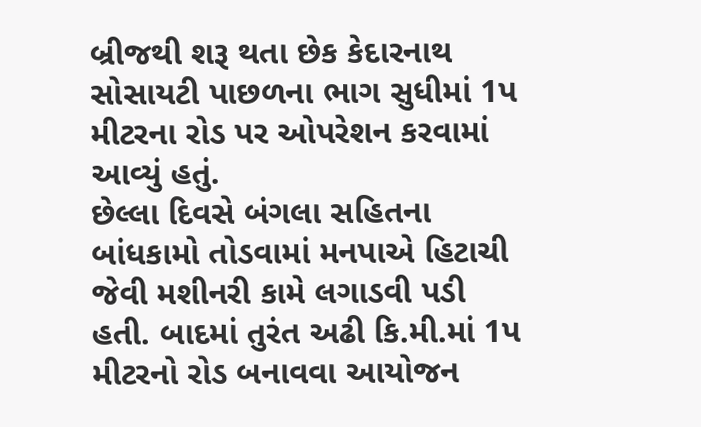બ્રીજથી શરૂ થતા છેક કેદારનાથ સોસાયટી પાછળના ભાગ સુધીમાં 1પ મીટરના રોડ પર ઓપરેશન કરવામાં આવ્યું હતું.
છેલ્લા દિવસે બંગલા સહિતના બાંધકામો તોડવામાં મનપાએ હિટાચી જેવી મશીનરી કામે લગાડવી પડી હતી. બાદમાં તુરંત અઢી કિ.મી.માં 1પ મીટરનો રોડ બનાવવા આયોજન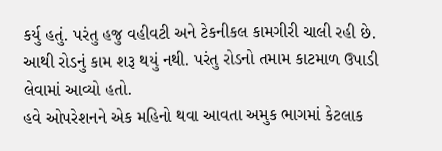કર્યુ હતું. પરંતુ હજુ વહીવટી અને ટેકનીકલ કામગીરી ચાલી રહી છે. આથી રોડનું કામ શરૂ થયું નથી. પરંતુ રોડનો તમામ કાટમાળ ઉપાડી લેવામાં આવ્યો હતો.
હવે ઓપરેશનને એક મહિનો થવા આવતા અમુક ભાગમાં કેટલાક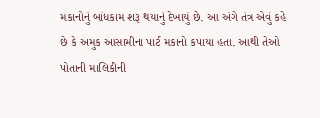મકાનોનું બાંધકામ શરૂ થયાનું દેખાયું છે. આ અંગે તંત્ર એવું કહે છે કે અમુક આસામીના પાર્ટ મકાનો કપાયા હતા. આથી તેઓ પોતાની માલિકીની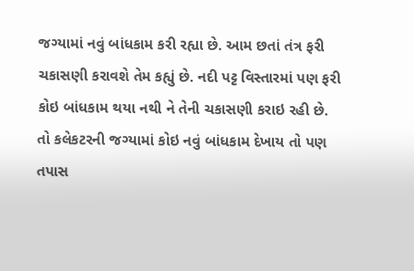જગ્યામાં નવું બાંધકામ કરી રહ્યા છે. આમ છતાં તંત્ર ફરી ચકાસણી કરાવશે તેમ કહ્યું છે. નદી પટ્ટ વિસ્તારમાં પણ ફરી કોઇ બાંધકામ થયા નથી ને તેની ચકાસણી કરાઇ રહી છે.
તો કલેકટરની જગ્યામાં કોઇ નવું બાંધકામ દેખાય તો પણ તપાસ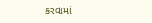કરવામાં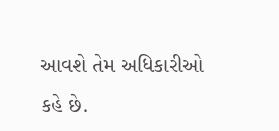આવશે તેમ અધિકારીઓ કહે છે.